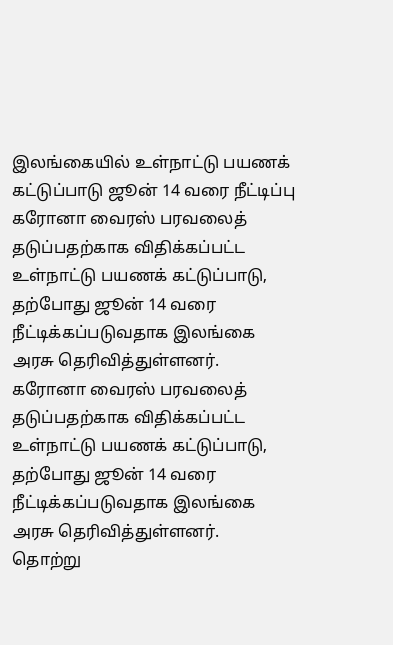இலங்கையில் உள்நாட்டு பயணக் கட்டுப்பாடு ஜூன் 14 வரை நீட்டிப்பு
கரோனா வைரஸ் பரவலைத் தடுப்பதற்காக விதிக்கப்பட்ட உள்நாட்டு பயணக் கட்டுப்பாடு, தற்போது ஜூன் 14 வரை நீட்டிக்கப்படுவதாக இலங்கை அரசு தெரிவித்துள்ளனர்.
கரோனா வைரஸ் பரவலைத் தடுப்பதற்காக விதிக்கப்பட்ட உள்நாட்டு பயணக் கட்டுப்பாடு, தற்போது ஜூன் 14 வரை நீட்டிக்கப்படுவதாக இலங்கை அரசு தெரிவித்துள்ளனர்.
தொற்று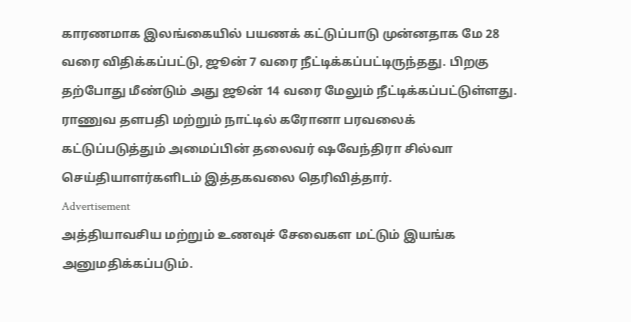காரணமாக இலங்கையில் பயணக் கட்டுப்பாடு முன்னதாக மே 28 வரை விதிக்கப்பட்டு, ஜூன் 7 வரை நீட்டிக்கப்பட்டிருந்தது. பிறகு தற்போது மீண்டும் அது ஜூன் 14 வரை மேலும் நீட்டிக்கப்பட்டுள்ளது.
ராணுவ தளபதி மற்றும் நாட்டில் கரோனா பரவலைக் கட்டுப்படுத்தும் அமைப்பின் தலைவர் ஷவேந்திரா சில்வா செய்தியாளர்களிடம் இத்தகவலை தெரிவித்தார்.
Advertisement
அத்தியாவசிய மற்றும் உணவுச் சேவைகள மட்டும் இயங்க அனுமதிக்கப்படும்.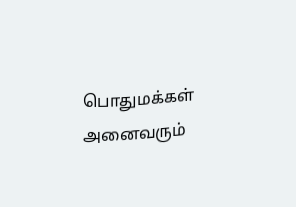பொதுமக்கள் அனைவரும்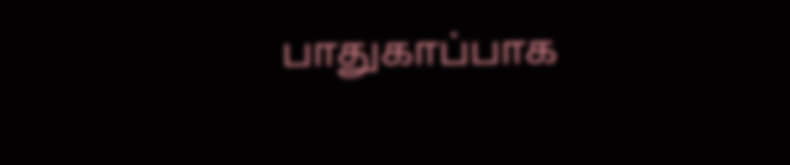பாதுகாப்பாக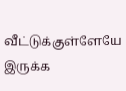வீட்டுக்குள்ளேயே இருக்க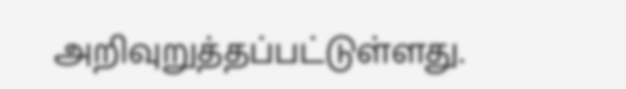அறிவுறுத்தப்பட்டுள்ளது.